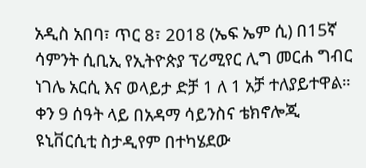አዲስ አበባ፣ ጥር 8፣ 2018 (ኤፍ ኤም ሲ) በ15ኛ ሳምንት ሲቢኢ የኢትዮጵያ ፕሪሚየር ሊግ መርሐ ግብር ነገሌ አርሲ እና ወላይታ ድቻ 1 ለ 1 አቻ ተለያይተዋል።
ቀን 9 ሰዓት ላይ በአዳማ ሳይንስና ቴክኖሎጂ ዩኒቨርሲቲ ስታዲየም በተካሄደው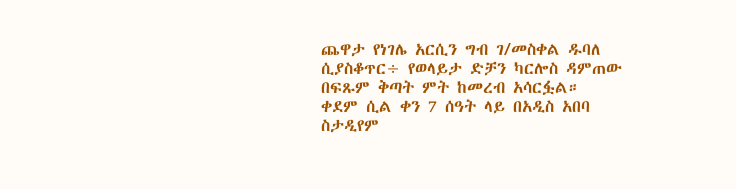ጨዋታ የነገሌ አርሲን ግብ ገ/መስቀል ዱባለ ሲያስቆጥር÷ የወላይታ ድቻን ካርሎስ ዳምጠው በፍጹም ቅጣት ምት ከመረብ አሳርፏል።
ቀደም ሲል ቀን 7 ሰዓት ላይ በአዲስ አበባ ስታዲየም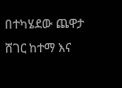በተካሄደው ጨዋታ ሸገር ከተማ እና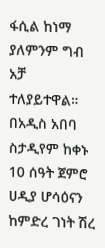ፋሲል ከነማ ያለምንም ግብ አቻ ተለያይተዋል።
በአዲስ አበባ ስታዲየም ከቀኑ 10 ሰዓት ጀምሮ ሀዲያ ሆሳዕናን ከምድረ ገነት ሽረ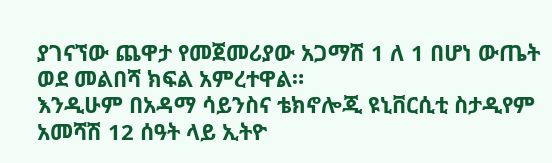ያገናኘው ጨዋታ የመጀመሪያው አጋማሽ 1 ለ 1 በሆነ ውጤት ወደ መልበሻ ክፍል አምረተዋል።
እንዲሁም በአዳማ ሳይንስና ቴክኖሎጂ ዩኒቨርሲቲ ስታዲየም አመሻሽ 12 ሰዓት ላይ ኢትዮ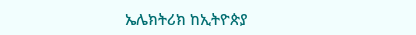ኤሌክትሪክ ከኢትዮጵያ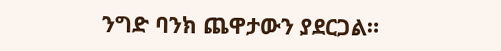ንግድ ባንክ ጨዋታውን ያደርጋል።